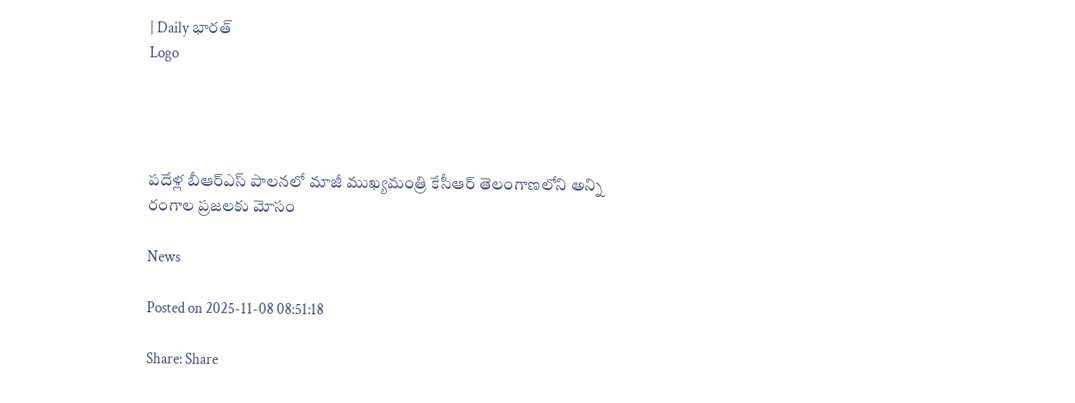| Daily భారత్
Logo




పదేళ్ల బీఆర్ఎస్ పాలనలో మాజీ ముఖ్యమంత్రి కేసీఆర్ తెలంగాణలోని అన్ని రంగాల ప్రజలకు మోసం

News

Posted on 2025-11-08 08:51:18

Share: Share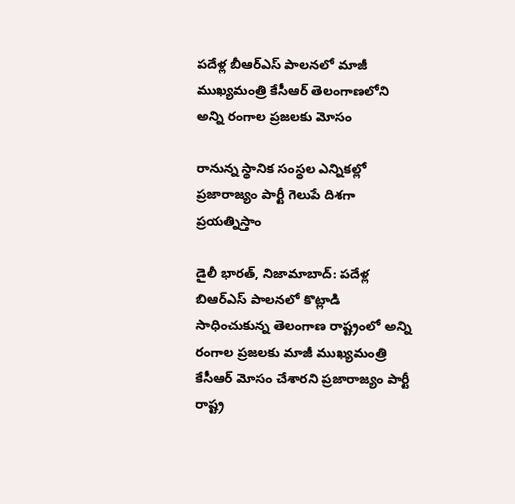పదేళ్ల బీఆర్ఎస్ పాలనలో మాజీ ముఖ్యమంత్రి కేసీఆర్ తెలంగాణలోని అన్ని రంగాల ప్రజలకు మోసం

రానున్న స్థానిక సంస్థల ఎన్నికల్లో ప్రజారాజ్యం పార్టీ గెలుపే దిశగా ప్రయత్నిస్తాం

డైలీ భారత్, నిజామాబాద్: పదేళ్ల బిఆర్ఎస్ పాలనలో కొట్లాడి సాధించుకున్న తెలంగాణ రాష్ట్రంలో అన్ని రంగాల ప్రజలకు మాజీ ముఖ్యమంత్రి కేసీఆర్ మోసం చేశారని ప్రజారాజ్యం పార్టీ రాష్ట్ర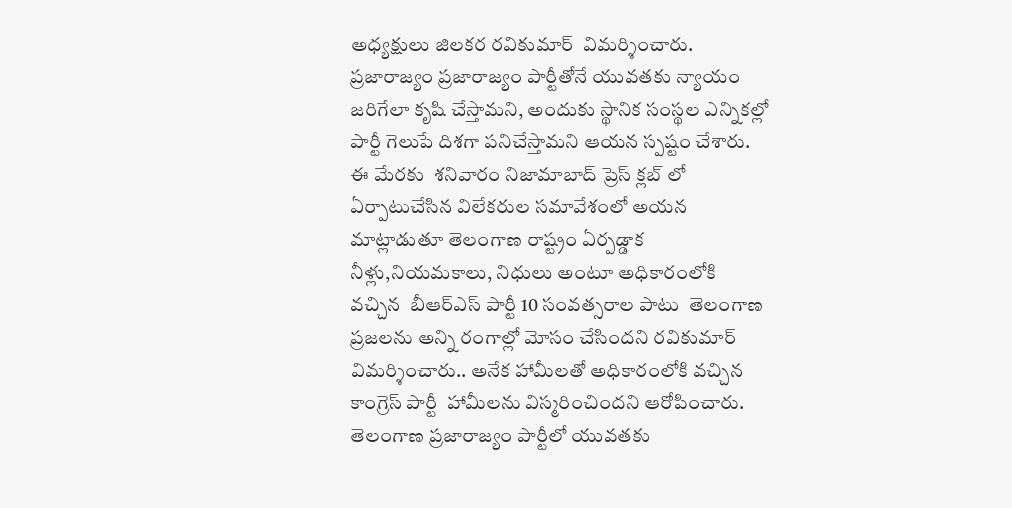అధ్యక్షులు జిలకర రవికుమార్  విమర్శించారు. ప్రజారాజ్యం ప్రజారాజ్యం పార్టీతోనే యువతకు న్యాయం జరిగేలా కృషి చేస్తామని, అందుకు స్థానిక సంస్థల ఎన్నికల్లో పార్టీ గెలుపే దిశగా పనిచేస్తామని ఆయన స్పష్టం చేశారు. ఈ మేరకు  శనివారం నిజామాబాద్ ప్రెస్ క్లబ్ లో ఏర్పాటుచేసిన విలేకరుల సమావేశంలో అయన మాట్లాడుతూ తెలంగాణ రాష్ట్రం ఏర్పడ్డాక నీళ్లు,నియమకాలు, నిధులు అంటూ అధికారంలోకి వచ్చిన  బీఆర్ఎస్ పార్టీ 10 సంవత్సరాల పాటు  తెలంగాణ ప్రజలను అన్ని రంగాల్లో మోసం చేసిందని రవికుమార్ విమర్శించారు.. అనేక హామీలతో అధికారంలోకి వచ్చిన కాంగ్రెస్ పార్టీ  హామీలను విస్మరించిందని ఆరోపించారు. తెలంగాణ ప్రజారాజ్యం పార్టీలో యువతకు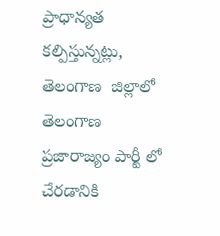ప్రాధాన్యత కల్పిస్తున్నట్లు, తెలంగాణ  జిల్లాలో తెలంగాణ ప్రజారాజ్యం పార్టీ లో చేరడానికి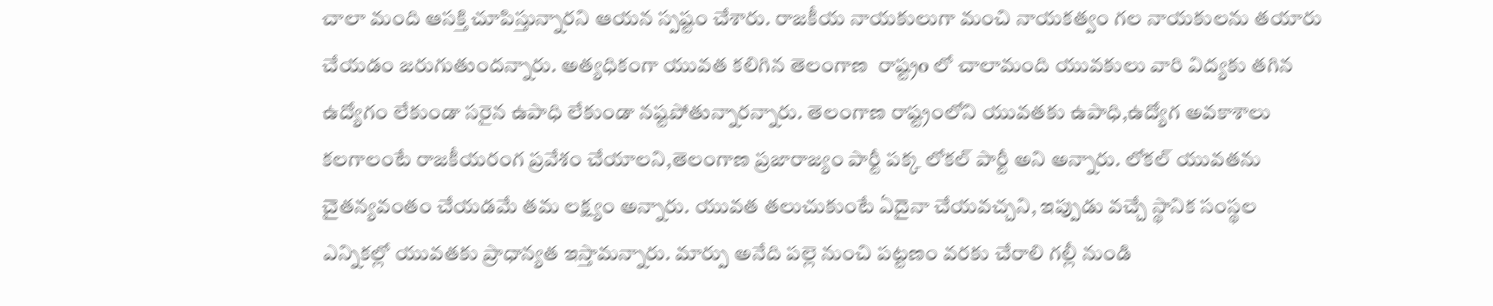చాలా మంది ఆసక్తి చూపిస్తున్నారని ఆయన స్పష్టం చేశారు. రాజకీయ నాయకులుగా మంచి నాయకత్వం గల నాయకులను తయారు చేయడం జరుగుతుందన్నారు. అత్యధికంగా యువత కలిగిన తెలంగాణ  రాష్ట్రo లో చాలామంది యువకులు వారి విద్యకు తగిన ఉద్యోగం లేకుండా సరైన ఉపాధి లేకుండా నష్టపోతున్నారన్నారు. తెలంగాణ రాష్ట్రంలోని యువతకు ఉపాధి,ఉద్యోగ అవకాశాలు కలగాలంటే రాజకీయరంగ ప్రవేశం చేయాలని,తెలంగాణ ప్రజారాజ్యం పార్టీ పక్క లోకల్ పార్టీ అని అన్నారు. లోకల్ యువతను చైతన్యవంతం చేయడమే తమ లక్ష్యం అన్నారు. యువత తలుచుకుంటే ఏదైనా చేయవచ్చని, ఇప్పుడు వచ్చే స్థానిక సంస్థల ఎన్నికల్లో యువతకు ప్రాధాన్యత ఇస్తామన్నారు. మార్పు అనేది పల్లె నుంచి పట్టణం వరకు చేరాలి గల్లీ నుండి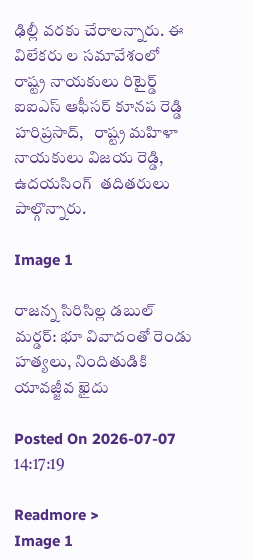ఢిల్లీ వరకు చేరాలన్నారు. ఈ  విలేకరు ల సమావేశంలో రాష్ట్ర నాయకులు రిటైర్డ్ ఐఐఎస్ ఆఫీసర్ కూనప రెడ్డి హరిప్రసాద్,   రాష్ట్ర మహిళా నాయకులు విజయ రెడ్డి, ఉదయసింగ్  తదితరులు పాల్గొన్నారు.

Image 1

రాజన్న సిరిసిల్ల డబుల్ మర్డర్: భూ వివాదంతో రెండు హత్యలు, నిందితుడికి యావజ్జీవ ఖైదు

Posted On 2026-07-07 14:17:19

Readmore >
Image 1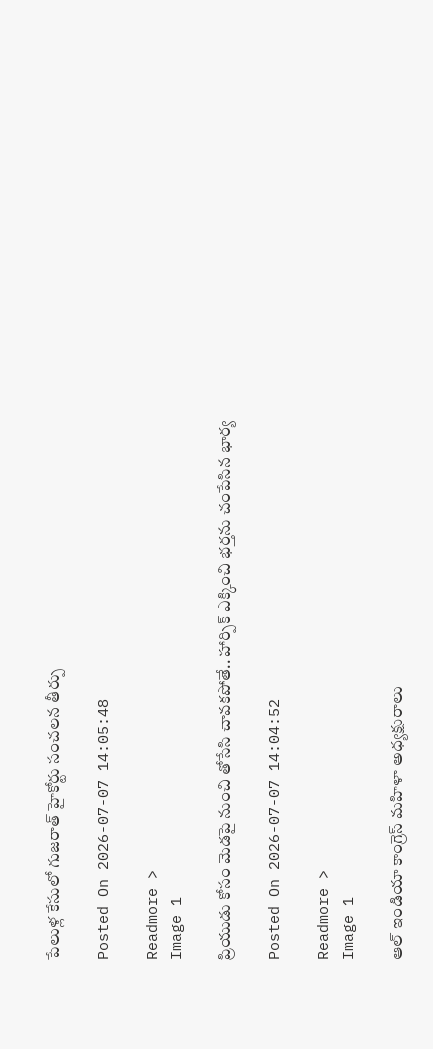పేలుళ్ల కేసులో గుజరాత్ హైకోర్టు సంచలన తీర్పు

Posted On 2026-07-07 14:05:48

Readmore >
Image 1

ప్రియుడు కోసం మెడపై నుంచి తోసేసి చావకపోతే.. హార్పిక్‌ ఎక్కించి భర్తను చంపేసిన భార్య

Posted On 2026-07-07 14:04:52

Readmore >
Image 1

ఆల్ ఇండియా కాంగ్రెస్ మహిళా అధ్యక్షురాలు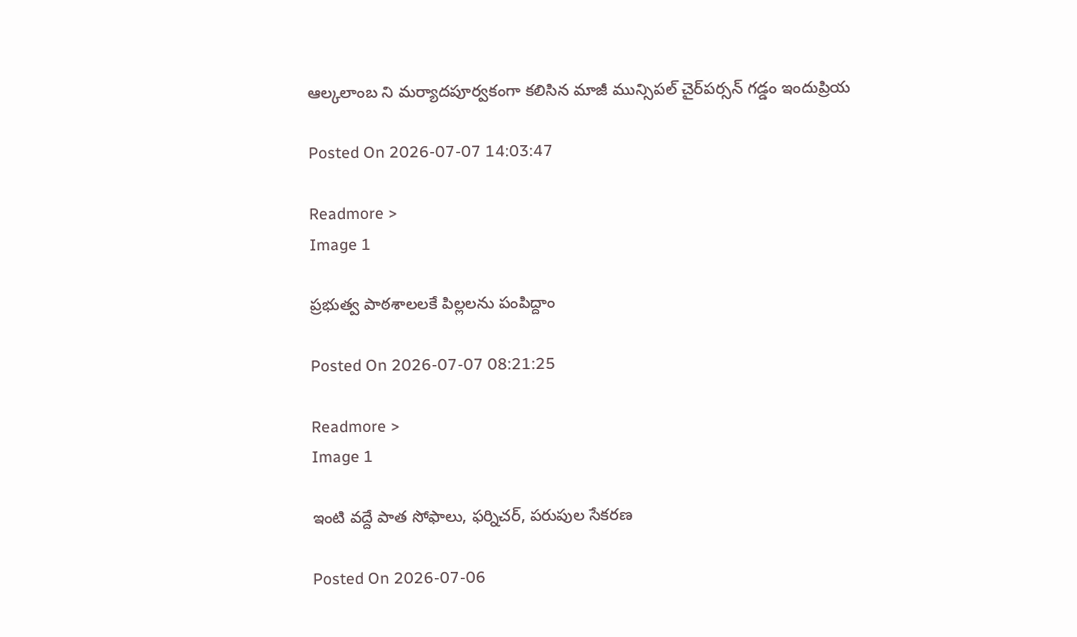ఆల్కలాంబ ని మర్యాదపూర్వకంగా కలిసిన మాజీ మున్సిపల్ చైర్‌పర్సన్ గడ్డం ఇందుప్రియ

Posted On 2026-07-07 14:03:47

Readmore >
Image 1

ప్రభుత్వ పాఠశాలలకే పిల్లలను పంపిద్దాం

Posted On 2026-07-07 08:21:25

Readmore >
Image 1

ఇంటి వద్దే పాత సోఫాలు, ఫర్నిచర్, పరుపుల సేకరణ

Posted On 2026-07-06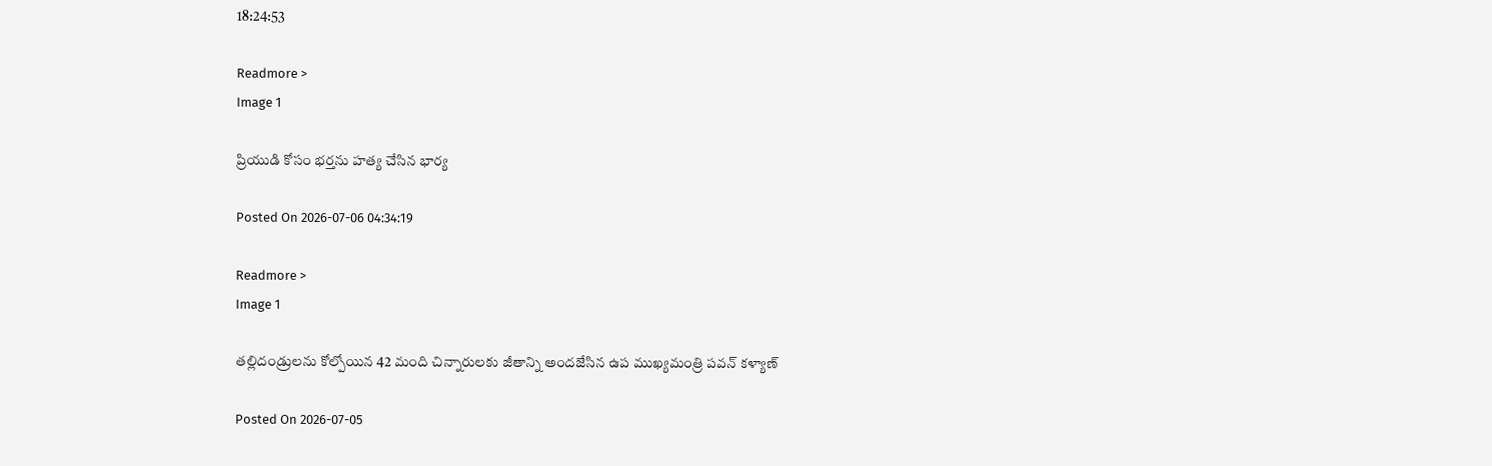18:24:53

Readmore >
Image 1

ప్రియుడి కోసం భర్తను హత్య చేసిన భార్య

Posted On 2026-07-06 04:34:19

Readmore >
Image 1

తల్లిదండ్రులను కోల్పోయిన 42 మంది చిన్నారులకు జీతాన్ని అందజేసిన ఉప ముఖ్యమంత్రి పవన్ కళ్యాణ్

Posted On 2026-07-05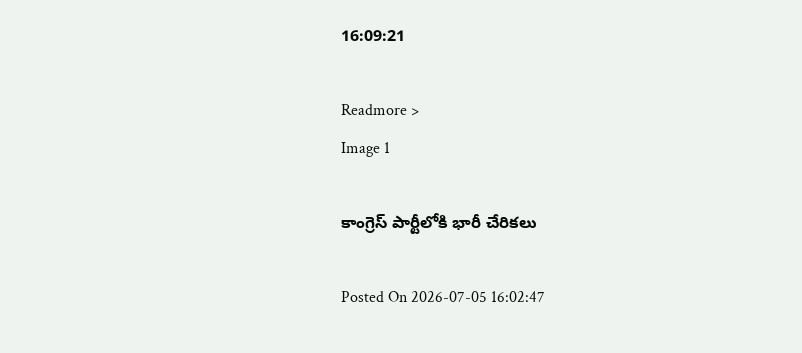16:09:21

Readmore >
Image 1

కాంగ్రెస్ పార్టీలోకి భారీ చేరికలు

Posted On 2026-07-05 16:02:47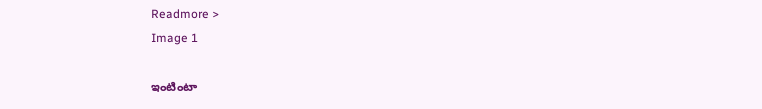Readmore >
Image 1

ఇంటింటా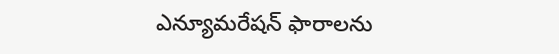ఎన్యూమరేషన్ ఫారాలను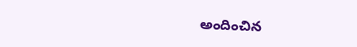అందించిన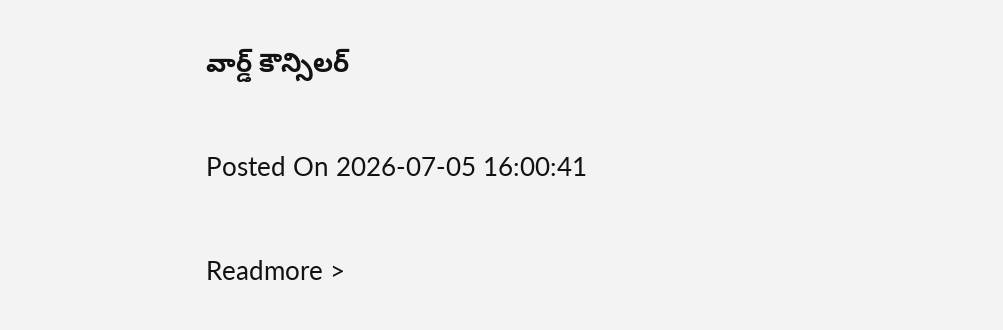వార్డ్ కౌన్సిలర్

Posted On 2026-07-05 16:00:41

Readmore >